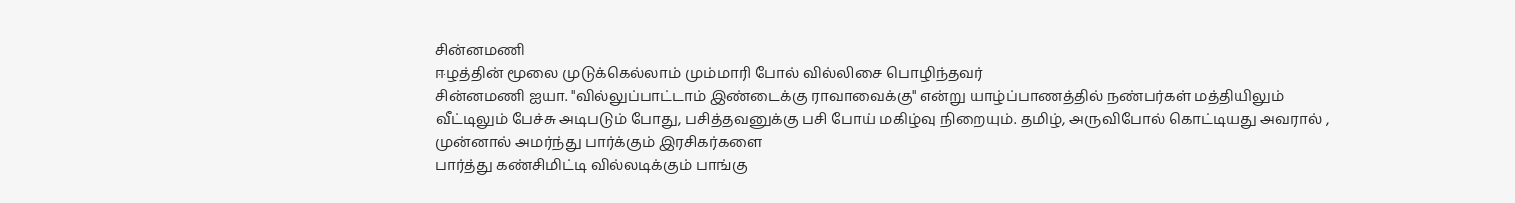சின்னமணி
ஈழத்தின் மூலை முடுக்கெல்லாம் மும்மாரி போல் வில்லிசை பொழிந்தவர்
சின்னமணி ஐயா. "வில்லுப்பாட்டாம் இண்டைக்கு ராவாவைக்கு" என்று யாழ்ப்பாணத்தில் நண்பர்கள் மத்தியிலும் வீட்டிலும் பேச்சு அடிபடும் போது, பசித்தவனுக்கு பசி போய் மகிழ்வு நிறையும். தமிழ், அருவிபோல் கொட்டியது அவரால் , முன்னால் அமர்ந்து பார்க்கும் இரசிகர்களை
பார்த்து கண்சிமிட்டி வில்லடிக்கும் பாங்கு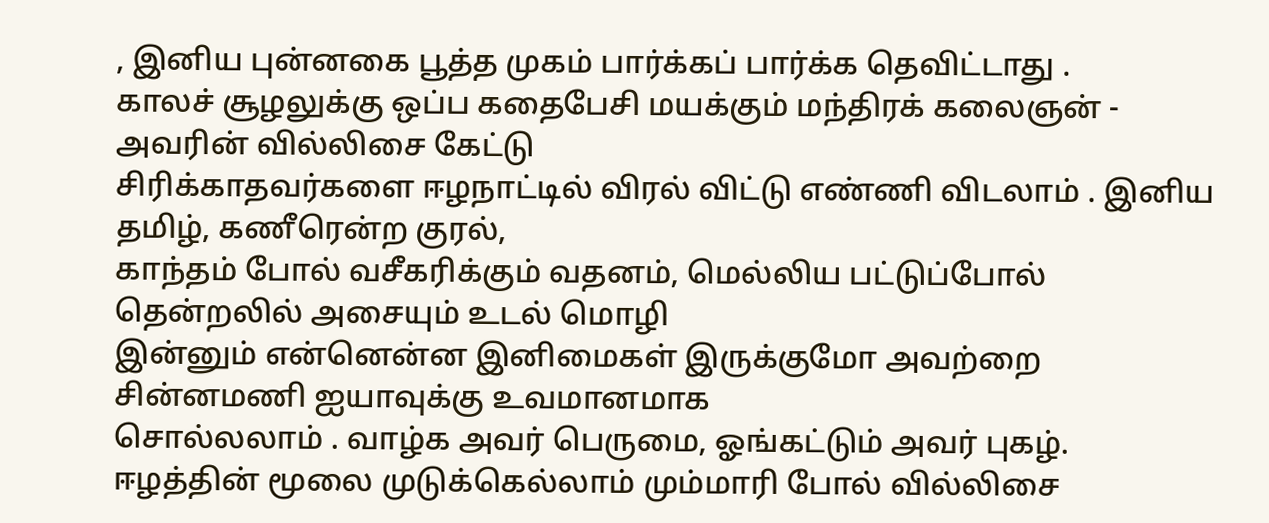, இனிய புன்னகை பூத்த முகம் பார்க்கப் பார்க்க தெவிட்டாது .
காலச் சூழலுக்கு ஒப்ப கதைபேசி மயக்கும் மந்திரக் கலைஞன் - அவரின் வில்லிசை கேட்டு
சிரிக்காதவர்களை ஈழநாட்டில் விரல் விட்டு எண்ணி விடலாம் . இனிய தமிழ், கணீரென்ற குரல்,
காந்தம் போல் வசீகரிக்கும் வதனம், மெல்லிய பட்டுப்போல் தென்றலில் அசையும் உடல் மொழி
இன்னும் என்னென்ன இனிமைகள் இருக்குமோ அவற்றை சின்னமணி ஐயாவுக்கு உவமானமாக
சொல்லலாம் . வாழ்க அவர் பெருமை, ஓங்கட்டும் அவர் புகழ்.
ஈழத்தின் மூலை முடுக்கெல்லாம் மும்மாரி போல் வில்லிசை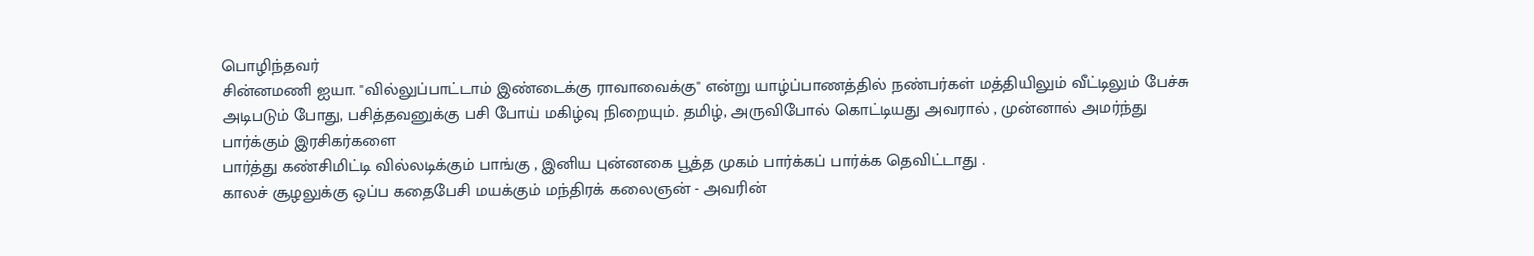பொழிந்தவர்
சின்னமணி ஐயா. "வில்லுப்பாட்டாம் இண்டைக்கு ராவாவைக்கு" என்று யாழ்ப்பாணத்தில் நண்பர்கள் மத்தியிலும் வீட்டிலும் பேச்சு அடிபடும் போது, பசித்தவனுக்கு பசி போய் மகிழ்வு நிறையும். தமிழ், அருவிபோல் கொட்டியது அவரால் , முன்னால் அமர்ந்து பார்க்கும் இரசிகர்களை
பார்த்து கண்சிமிட்டி வில்லடிக்கும் பாங்கு , இனிய புன்னகை பூத்த முகம் பார்க்கப் பார்க்க தெவிட்டாது .
காலச் சூழலுக்கு ஒப்ப கதைபேசி மயக்கும் மந்திரக் கலைஞன் - அவரின்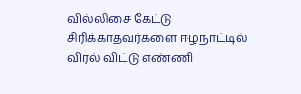வில்லிசை கேட்டு
சிரிக்காதவர்களை ஈழநாட்டில் விரல் விட்டு எண்ணி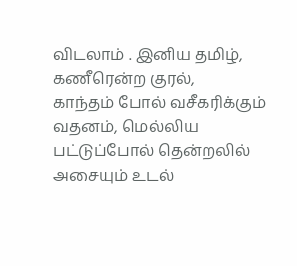விடலாம் . இனிய தமிழ், கணீரென்ற குரல்,
காந்தம் போல் வசீகரிக்கும் வதனம், மெல்லிய பட்டுப்போல் தென்றலில் அசையும் உடல்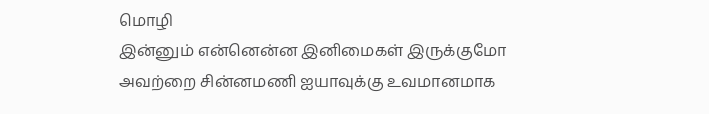மொழி
இன்னும் என்னென்ன இனிமைகள் இருக்குமோ அவற்றை சின்னமணி ஐயாவுக்கு உவமானமாக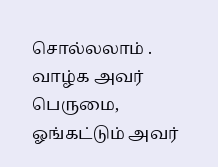சொல்லலாம் . வாழ்க அவர் பெருமை, ஓங்கட்டும் அவர்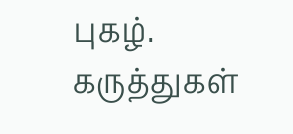புகழ்.
கருத்துகள்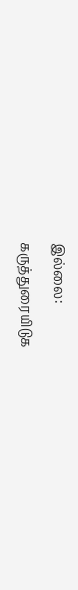இல்லை:
கருத்துரையிடுக